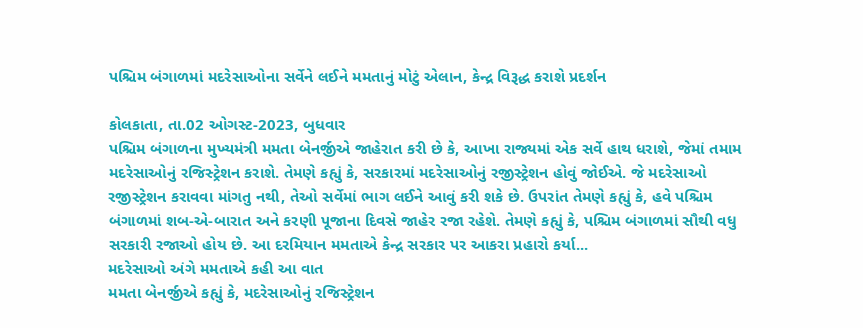પશ્ચિમ બંગાળમાં મદરેસાઓના સર્વેને લઈને મમતાનું મોટું એલાન, કેન્દ્ર વિરૂદ્ધ કરાશે પ્રદર્શન

કોલકાતા, તા.02 ઓગસ્ટ-2023, બુધવાર
પશ્ચિમ બંગાળના મુખ્યમંત્રી મમતા બેનર્જીએ જાહેરાત કરી છે કે, આખા રાજ્યમાં એક સર્વે હાથ ધરાશે, જેમાં તમામ મદરેસાઓનું રજિસ્ટ્રેશન કરાશે. તેમણે કહ્યું કે, સરકારમાં મદરેસાઓનું રજીસ્ટ્રેશન હોવું જોઈએ. જે મદરેસાઓ રજીસ્ટ્રેશન કરાવવા માંગતુ નથી, તેઓ સર્વેમાં ભાગ લઈને આવું કરી શકે છે. ઉપરાંત તેમણે કહ્યું કે, હવે પશ્ચિમ બંગાળમાં શબ-એ-બારાત અને કરણી પૂજાના દિવસે જાહેર રજા રહેશે. તેમણે કહ્યું કે, પશ્ચિમ બંગાળમાં સૌથી વધુ સરકારી રજાઓ હોય છે. આ દરમિયાન મમતાએ કેન્દ્ર સરકાર પર આકરા પ્રહારો કર્યા...
મદરેસાઓ અંગે મમતાએ કહી આ વાત
મમતા બેનર્જીએ કહ્યું કે, મદરેસાઓનું રજિસ્ટ્રેશન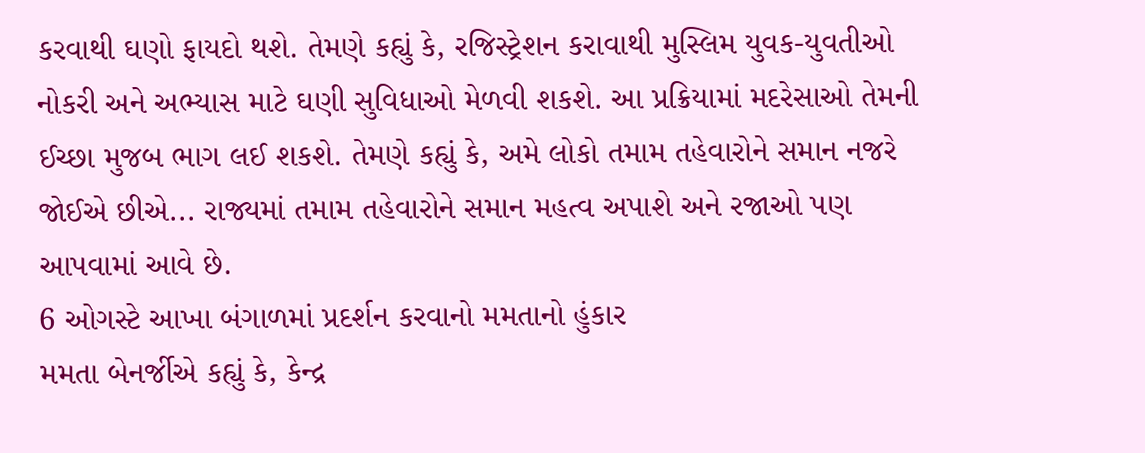કરવાથી ઘણો ફાયદો થશે. તેમણે કહ્યું કે, રજિસ્ટ્રેશન કરાવાથી મુસ્લિમ યુવક-યુવતીઓ નોકરી અને અભ્યાસ માટે ઘણી સુવિધાઓ મેળવી શકશે. આ પ્રક્રિયામાં મદરેસાઓ તેમની ઈચ્છા મુજબ ભાગ લઈ શકશે. તેમણે કહ્યું કે, અમે લોકો તમામ તહેવારોને સમાન નજરે જોઈએ છીએ... રાજ્યમાં તમામ તહેવારોને સમાન મહત્વ અપાશે અને રજાઓ પણ આપવામાં આવે છે.
6 ઓગસ્ટે આખા બંગાળમાં પ્રદર્શન કરવાનો મમતાનો હુંકાર
મમતા બેનર્જીએ કહ્યું કે, કેન્દ્ર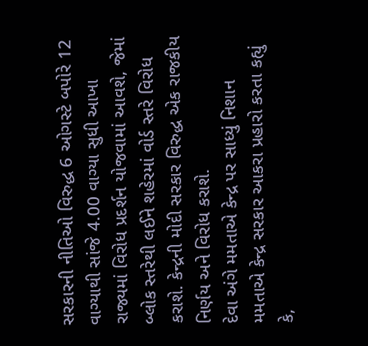સરકારની નીતિઓ વિરુદ્ધ 6 ઓગસ્ટે બપોરે 12 વાગ્યાથી સાંજે 4.00 વાગ્યા સુધી આખા રાજ્યમાં વિરોધ પ્રદર્શન યોજવામાં આવશે, જેમાં બ્લોક સ્તરેથી લઈને શહેરમાં વોર્ડ સ્તરે વિરોધ કરાશે. કેન્દ્રની મોદી સરકાર વિરુદ્ધ એક રાજકીય નિર્ણય અને વિરોધ કરાશે.
દેવા અંગે મમતાએ કેન્દ્ર પર સાધ્યું નિશાન
મમતાએ કેન્દ્ર સરકાર આકરા પ્રહારો કરતા કહ્યું કે,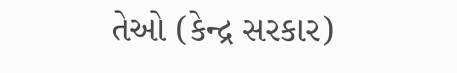તેઓ (કેન્દ્ર સરકાર)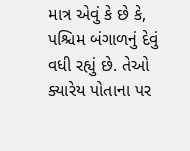માત્ર એવું કે છે કે, પશ્ચિમ બંગાળનું દેવું વધી રહ્યું છે. તેઓ ક્યારેય પોતાના પર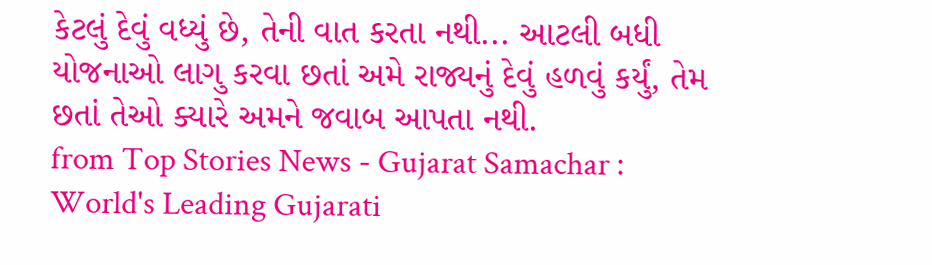કેટલું દેવું વધ્યું છે, તેની વાત કરતા નથી... આટલી બધી યોજનાઓ લાગુ કરવા છતાં અમે રાજ્યનું દેવું હળવું કર્યું, તેમ છતાં તેઓ ક્યારે અમને જવાબ આપતા નથી.
from Top Stories News - Gujarat Samachar : World's Leading Gujarati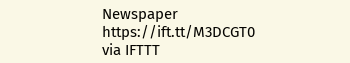Newspaper https://ift.tt/M3DCGT0
via IFTTT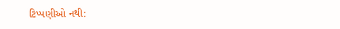ટિપ્પણીઓ નથી: